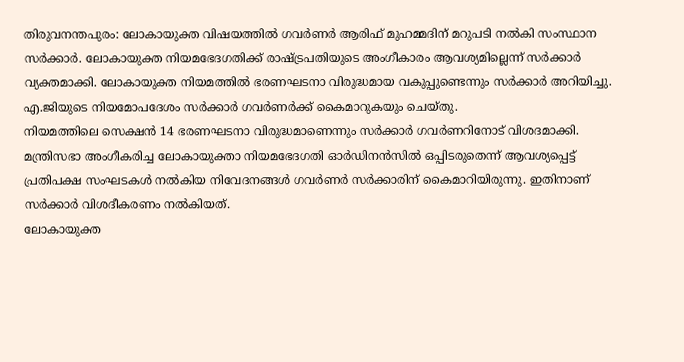തിരുവനന്തപുരം: ലോകായുക്ത വിഷയത്തിൽ ഗവർണർ ആരിഫ് മുഹമ്മദിന് മറുപടി നൽകി സംസ്ഥാന സർക്കാർ. ലോകായുക്ത നിയമഭേദഗതിക്ക് രാഷ്ട്രപതിയുടെ അംഗീകാരം ആവശ്യമില്ലെന്ന് സർക്കാർ വ്യക്തമാക്കി. ലോകായുക്ത നിയമത്തിൽ ഭരണഘടനാ വിരുദ്ധമായ വകുപ്പുണ്ടെന്നും സർക്കാർ അറിയിച്ചു. എ.ജിയുടെ നിയമോപദേശം സർക്കാർ ഗവർണർക്ക് കൈമാറുകയും ചെയ്തു.
നിയമത്തിലെ സെക്ഷൻ 14 ഭരണഘടനാ വിരുദ്ധമാണെന്നും സർക്കാർ ഗവർണറിനോട് വിശദമാക്കി. മന്ത്രിസഭാ അംഗീകരിച്ച ലോകായുക്താ നിയമഭേദഗതി ഓർഡിനൻസിൽ ഒപ്പിടരുതെന്ന് ആവശ്യപ്പെട്ട് പ്രതിപക്ഷ സംഘടകൾ നൽകിയ നിവേദനങ്ങൾ ഗവർണർ സർക്കാരിന് കൈമാറിയിരുന്നു. ഇതിനാണ് സർക്കാർ വിശദീകരണം നൽകിയത്.
ലോകായുക്ത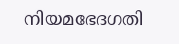നിയമഭേദഗതി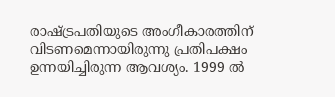രാഷ്ട്രപതിയുടെ അംഗീകാരത്തിന് വിടണമെന്നായിരുന്നു പ്രതിപക്ഷം ഉന്നയിച്ചിരുന്ന ആവശ്യം. 1999 ൽ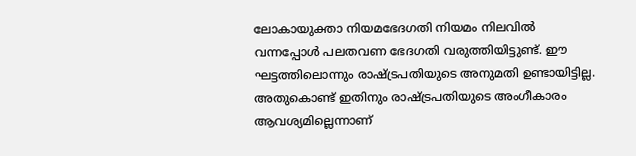ലോകായുക്താ നിയമഭേദഗതി നിയമം നിലവിൽ വന്നപ്പോൾ പലതവണ ഭേദഗതി വരുത്തിയിട്ടുണ്ട്. ഈ ഘട്ടത്തിലൊന്നും രാഷ്ട്രപതിയുടെ അനുമതി ഉണ്ടായിട്ടില്ല. അതുകൊണ്ട് ഇതിനും രാഷ്ട്രപതിയുടെ അംഗീകാരം ആവശ്യമില്ലെന്നാണ്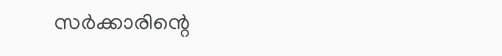സർക്കാരിന്റെ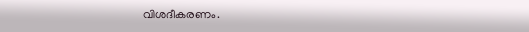വിശദീകരണം.